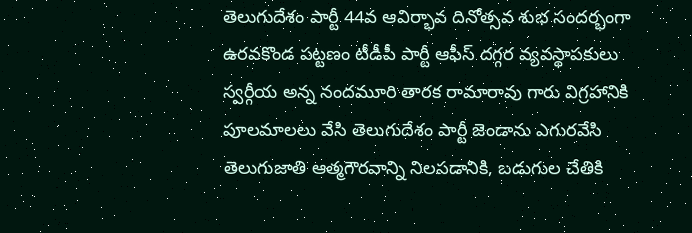తెలుగుదేశం పార్టీ 44వ ఆవిర్భావ దినోత్సవ శుభ సందర్భంగా ఉరవకొండ పట్టణం టీడీపీ పార్టీ ఆఫీస్ దగ్గర వ్యవస్థాపకులు స్వర్గీయ అన్న నందమూరి తారక రామారావు గారు విగ్రహానికి పూలమాలలు వేసి తెలుగుదేశం పార్టీ జెండాను ఎగురవేసి
తెలుగుజాతి ఆత్మగౌరవాన్ని నిలపడానికి, బడుగుల చేతికి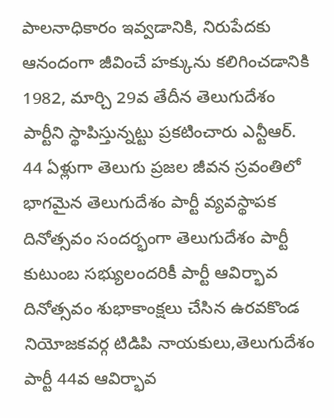పాలనాధికారం ఇవ్వడానికి, నిరుపేదకు ఆనందంగా జీవించే హక్కును కలిగించడానికి 1982, మార్చి 29వ తేదీన తెలుగుదేశం పార్టీని స్థాపిస్తున్నట్టు ప్రకటించారు ఎన్టీఆర్. 44 ఏళ్లుగా తెలుగు ప్రజల జీవన స్రవంతిలో భాగమైన తెలుగుదేశం పార్టీ వ్యవస్థాపక దినోత్సవం సందర్భంగా తెలుగుదేశం పార్టీ కుటుంబ సభ్యులందరికీ పార్టీ ఆవిర్భావ దినోత్సవం శుభాకాంక్షలు చేసిన ఉరవకొండ నియోజకవర్గ టిడిపి నాయకులు,తెలుగుదేశం పార్టీ 44వ ఆవిర్భావ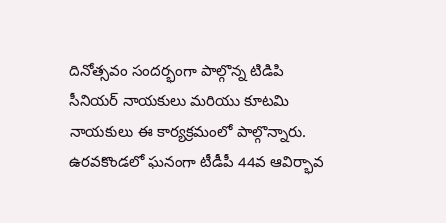దినోత్సవం సందర్భంగా పాల్గొన్న టిడిపి సీనియర్ నాయకులు మరియు కూటమి నాయకులు ఈ కార్యక్రమంలో పాల్గొన్నారు.
ఉరవకొండలో ఘనంగా టీడీపీ 44వ ఆవిర్భావ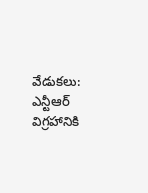వేడుకలు: ఎన్టీఆర్ విగ్రహానికి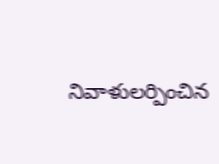నివాళులర్పించిన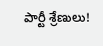పార్టీ శ్రేణులు!